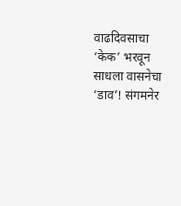वाढदिवसाचा ‘केक’ भरवून साधला वासनेचा ‘डाव’! संगमनेर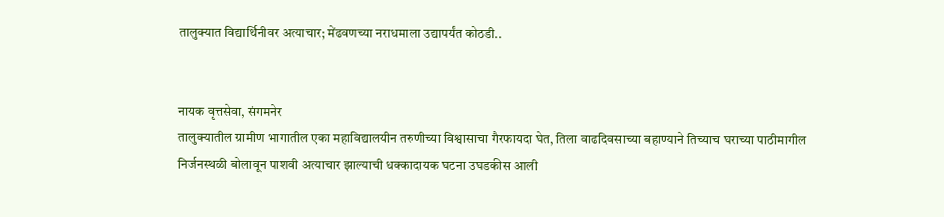तालुक्यात विद्यार्थिनीवर अत्याचार; मेंढवणच्या नराधमाला उद्यापर्यंत कोठडी..


नायक वृत्तसेवा, संगमनेर
तालुक्यातील ग्रामीण भागातील एका महाविद्यालयीन तरुणीच्या विश्वासाचा गैरफायदा घेत, तिला वाढदिवसाच्या बहाण्याने तिच्याच घराच्या पाठीमागील निर्जनस्थळी बोलावून पाशवी अत्याचार झाल्याची धक्कादायक घटना उघडकीस आली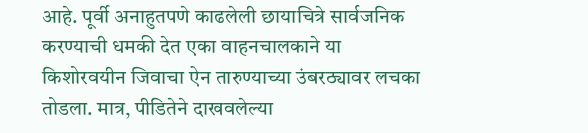आहे. पूर्वी अनाहुतपणे काढलेली छायाचित्रे सार्वजनिक करण्याची धमकी देत एका वाहनचालकाने या किशोरवयीन जिवाचा ऐन तारुण्याच्या उंबरठ्यावर लचका तोडला. मात्र, पीडितेने दाखवलेल्या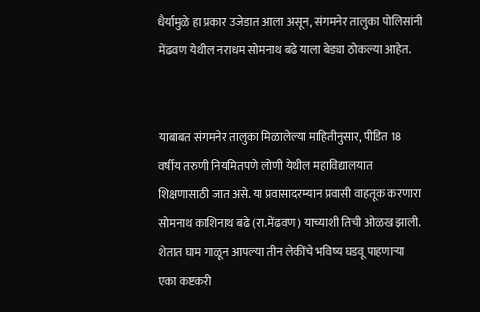धैर्यामुळे हा प्रकार उजेडात आला असून, संगमनेर तालुका पोलिसांनी मेंढवण येथील नराधम सोमनाथ बढे याला बेड्या ठोकल्या आहेत.


याबाबत संगमनेर तालुका मिळालेल्या माहितीनुसार, पीडित 18 वर्षीय तरुणी नियमितपणे लोणी येथील महाविद्यालयात शिक्षणासाठी जात असे. या प्रवासादरम्यान प्रवासी वाहतूक करणारा सोमनाथ काशिनाथ बढे (रा.मेंढवण) याच्याशी तिची ओळख झाली. शेतात घाम गाळून आपल्या तीन लेकींचे भविष्य घडवू पाहणार्‍या एका कष्टकरी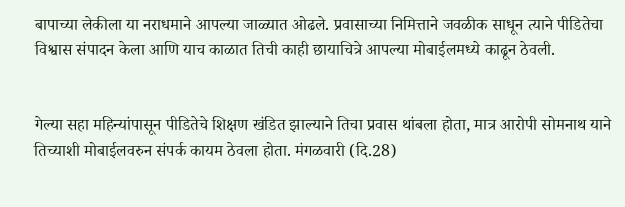बापाच्या लेकीला या नराधमाने आपल्या जाळ्यात ओढले. प्रवासाच्या निमित्ताने जवळीक साधून त्याने पीडितेचा विश्वास संपादन केला आणि याच काळात तिची काही छायाचित्रे आपल्या मोबाईलमध्ये काढून ठेवली.


गेल्या सहा महिन्यांपासून पीडितेचे शिक्षण खंडित झाल्याने तिचा प्रवास थांबला होता, मात्र आरोपी सोमनाथ याने तिच्याशी मोबाईलवरुन संपर्क कायम ठेवला होता. मंगळवारी (दि.28)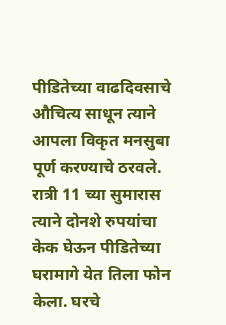पीडितेच्या वाढदिवसाचे औचित्य साधून त्याने आपला विकृत मनसुबा पूर्ण करण्याचे ठरवले. रात्री 11 च्या सुमारास त्याने दोनशे रुपयांचा केक घेऊन पीडितेच्या घरामागे येत तिला फोन केला. घरचे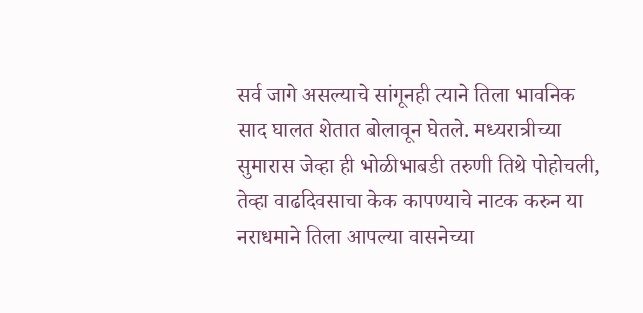सर्व जागे असल्याचे सांगूनही त्याने तिला भावनिक साद घालत शेतात बोलावून घेतले. मध्यरात्रीच्या सुमारास जेव्हा ही भोळीभाबडी तरुणी तिथे पोहोचली, तेव्हा वाढदिवसाचा केक कापण्याचे नाटक करुन या नराधमाने तिला आपल्या वासनेच्या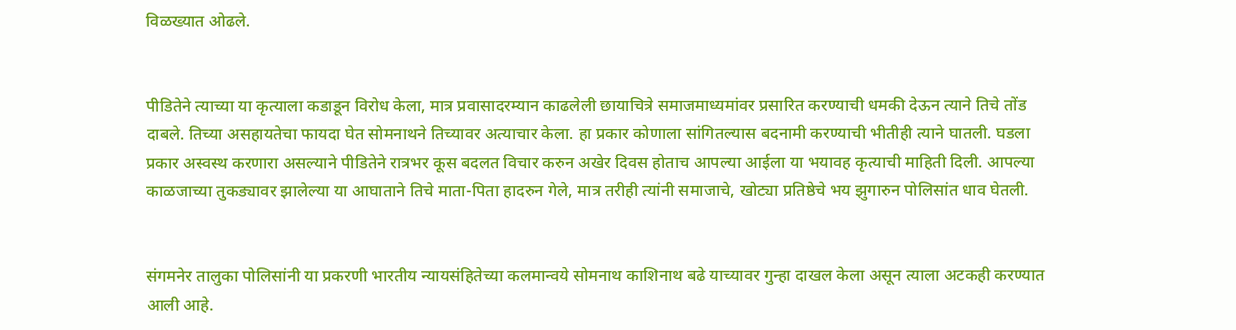विळख्यात ओढले.


पीडितेने त्याच्या या कृत्याला कडाडून विरोध केला, मात्र प्रवासादरम्यान काढलेली छायाचित्रे समाजमाध्यमांवर प्रसारित करण्याची धमकी देऊन त्याने तिचे तोंड दाबले. तिच्या असहायतेचा फायदा घेत सोमनाथने तिच्यावर अत्याचार केला. हा प्रकार कोणाला सांगितल्यास बदनामी करण्याची भीतीही त्याने घातली. घडला प्रकार अस्वस्थ करणारा असल्याने पीडितेने रात्रभर कूस बदलत विचार करुन अखेर दिवस होताच आपल्या आईला या भयावह कृत्याची माहिती दिली. आपल्या काळजाच्या तुकड्यावर झालेल्या या आघाताने तिचे माता-पिता हादरुन गेले, मात्र तरीही त्यांनी समाजाचे, खोट्या प्रतिष्ठेचे भय झुगारुन पोलिसांत धाव घेतली.


संगमनेर तालुका पोलिसांनी या प्रकरणी भारतीय न्यायसंहितेच्या कलमान्वये सोमनाथ काशिनाथ बढे याच्यावर गुन्हा दाखल केला असून त्याला अटकही करण्यात आली आहे.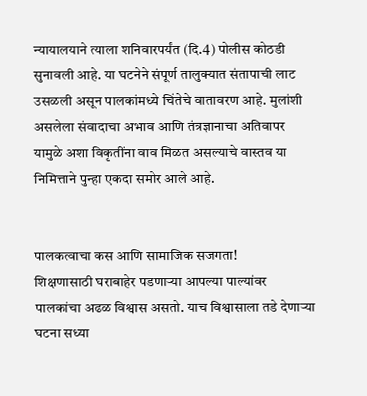न्यायालयाने त्याला शनिवारपर्यंत (दि.4) पोलीस कोठडी सुनावली आहे. या घटनेने संपूर्ण तालुक्यात संतापाची लाट उसळली असून पालकांमध्ये चिंतेचे वातावरण आहे. मुलांशी असलेला संवादाचा अभाव आणि तंत्रज्ञानाचा अतिवापर यामुळे अशा विकृतींना वाव मिळत असल्याचे वास्तव या निमित्ताने पुन्हा एकदा समोर आले आहे.


पालकत्वाचा कस आणि सामाजिक सजगता!
शिक्षणासाठी घराबाहेर पडणार्‍या आपल्या पाल्यांवर पालकांचा अढळ विश्वास असतो. याच विश्वासाला तडे देणार्‍या घटना सध्या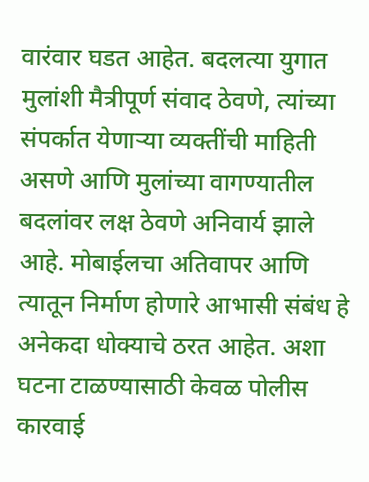वारंवार घडत आहेत. बदलत्या युगात मुलांशी मैत्रीपूर्ण संवाद ठेवणे, त्यांच्या संपर्कात येणार्‍या व्यक्तींची माहिती असणे आणि मुलांच्या वागण्यातील बदलांवर लक्ष ठेवणे अनिवार्य झाले आहे. मोबाईलचा अतिवापर आणि त्यातून निर्माण होणारे आभासी संबंध हे अनेकदा धोक्याचे ठरत आहेत. अशा घटना टाळण्यासाठी केवळ पोलीस कारवाई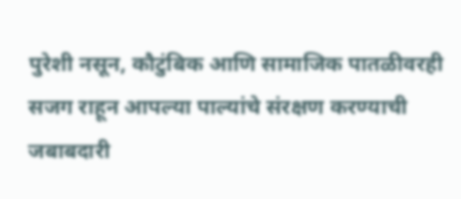पुरेशी नसून, कौटुंबिक आणि सामाजिक पातळीवरही सजग राहून आपल्या पाल्यांचे संरक्षण करण्याची जबाबदारी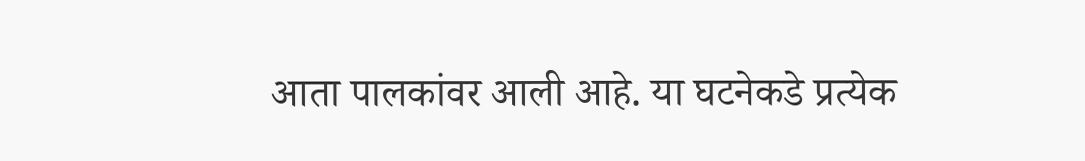आता पालकांवर आली आहे. या घटनेकडे प्रत्येक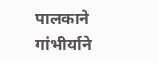पालकाने गांभीर्याने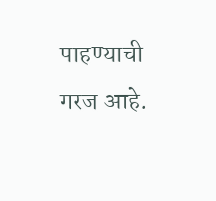पाहण्याची गरज आहे.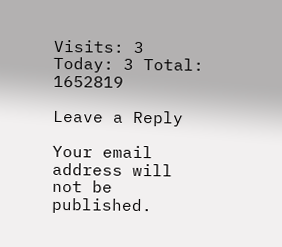Visits: 3 Today: 3 Total: 1652819

Leave a Reply

Your email address will not be published.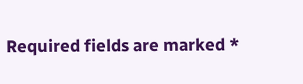Required fields are marked *